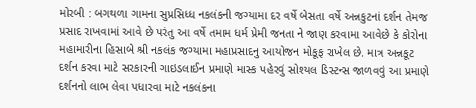મોરબી : બગથળા ગામના સુપ્રસિધ્ધ નકલંકની જગ્યામા દર વર્ષે બેસતા વર્ષે અન્નકુટનાં દર્શન તેમજ પ્રસાદ રાખવામાં આવે છે પરંતુ આ વર્ષે તમામ ધર્મ પ્રેમી જનતા ને જાણ કરવામા આવેછે કે કોરોના મહામારીના હિસાબે શ્રી નકલંક જગ્યામા મહાપ્રસાદનુ આયોજન મોકૂફ રાખેલ છે. માત્ર અન્નકૂટ દર્શન કરવા માટે સરકારની ગાઇડલાઈન પ્રમાણે માસ્ક પહેરવું સોશ્યલ ડિસ્ટન્સ જાળવવું આ પ્રમાણે દર્શનનો લાભ લેવા પધારવા માટે નકલંકના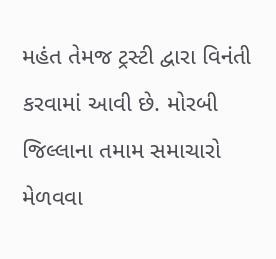મહંત તેમજ ટ્રસ્ટી દ્વારા વિનંતી કરવામાં આવી છે. મોરબી જિલ્લાના તમામ સમાચારો મેળવવા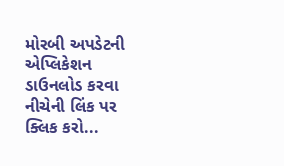મોરબી અપડેટની એપ્લિકેશન ડાઉનલોડ કરવા નીચેની લિંક પર ક્લિક કરો...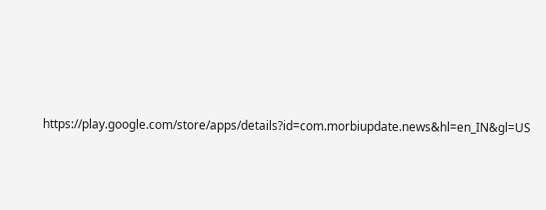https://play.google.com/store/apps/details?id=com.morbiupdate.news&hl=en_IN&gl=US